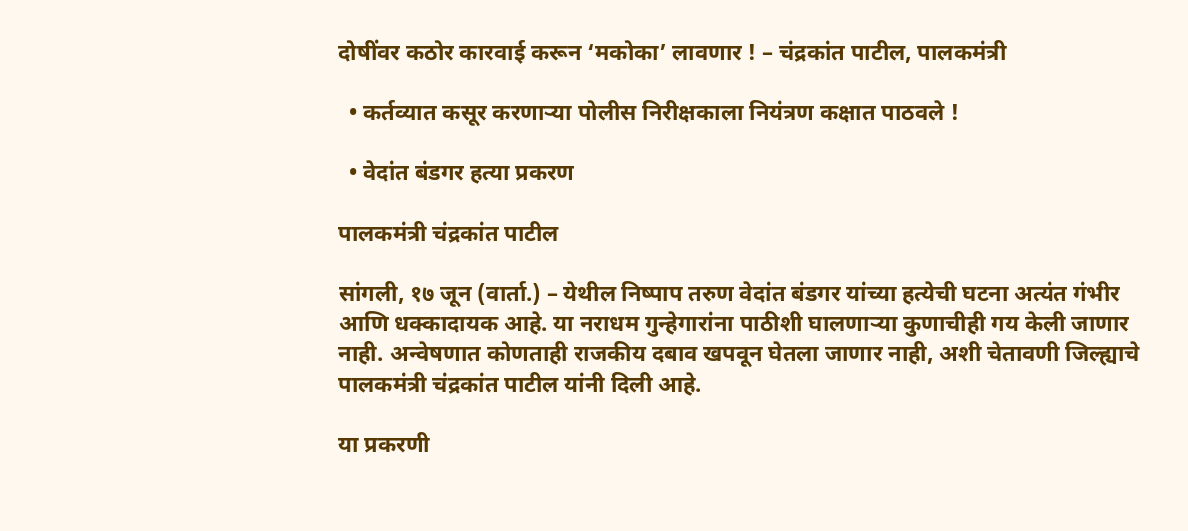दोषींवर कठोर कारवाई करून ‘मकोका’ लावणार ! – चंद्रकांत पाटील, पालकमंत्री

  • कर्तव्यात कसूर करणार्‍या पोलीस निरीक्षकाला नियंत्रण कक्षात पाठवले !

  • वेदांत बंडगर हत्या प्रकरण

पालकमंत्री चंद्रकांत पाटील

सांगली, १७ जून (वार्ता.) – येथील निष्पाप तरुण वेदांत बंडगर यांच्या हत्येची घटना अत्यंत गंभीर आणि धक्कादायक आहे. या नराधम गुन्हेगारांना पाठीशी घालणार्‍या कुणाचीही गय केली जाणार नाही. अन्वेषणात कोणताही राजकीय दबाव खपवून घेतला जाणार नाही, अशी चेतावणी जिल्ह्याचे पालकमंत्री चंद्रकांत पाटील यांनी दिली आहे.

या प्रकरणी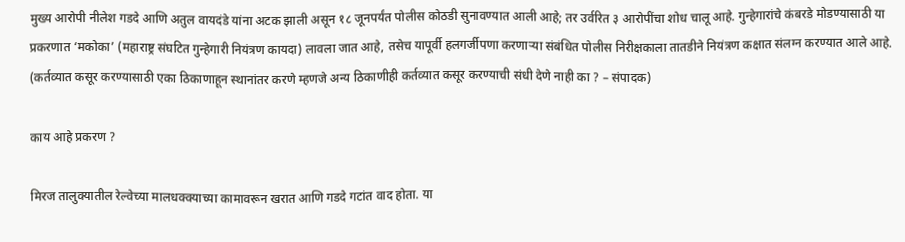मुख्य आरोपी नीलेश गडदे आणि अतुल वायदंडे यांना अटक झाली असून १८ जूनपर्यंत पोलीस कोठडी सुनावण्यात आली आहे; तर उर्वरित ३ आरोपींचा शोध चालू आहे. गुन्हेगारांचे कंबरडे मोडण्यासाठी या प्रकरणात ‘मकोका’ (महाराष्ट्र संघटित गुन्हेगारी नियंत्रण कायदा) लावला जात आहे, तसेच यापूर्वी हलगर्जीपणा करणार्‍या संबंधित पोलीस निरीक्षकाला तातडीने नियंत्रण कक्षात संलग्न करण्यात आले आहे. (कर्तव्यात कसूर करण्यासाठी एका ठिकाणाहून स्थानांतर करणे म्हणजे अन्य ठिकाणीही कर्तव्यात कसूर करण्याची संधी देणे नाही का ? – संपादक)

काय आहे प्रकरण ?

मिरज तालुक्यातील रेल्वेच्या मालधक्क्याच्या कामावरून खरात आणि गडदे गटांत वाद होता. या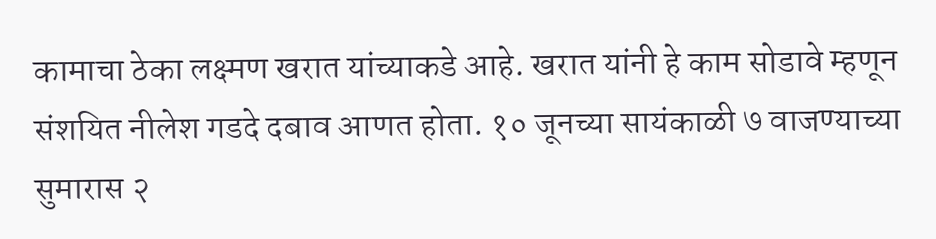कामाचा ठेका लक्ष्मण खरात यांच्याकडे आहे. खरात यांनी हे काम सोडावे म्हणून संशयित नीलेश गडदे दबाव आणत होता. १० जूनच्या सायंकाळी ७ वाजण्याच्या सुमारास २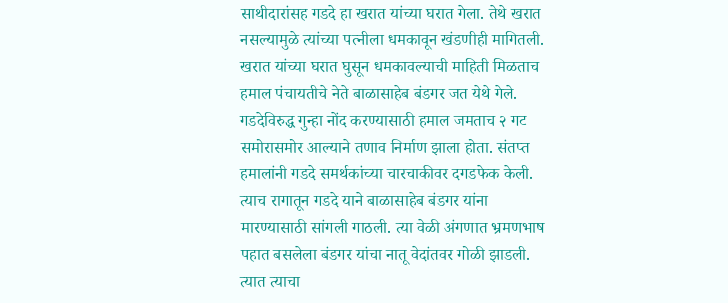साथीदारांसह गडदे हा खरात यांच्या घरात गेला. तेथे खरात नसल्यामुळे त्यांच्या पत्नीला धमकावून खंडणीही मागितली. खरात यांच्या घरात घुसून धमकावल्याची माहिती मिळताच हमाल पंचायतीचे नेते बाळासाहेब बंडगर जत येथे गेले. गडदेविरुद्ध गुन्हा नोंद करण्यासाठी हमाल जमताच २ गट समोरासमोर आल्याने तणाव निर्माण झाला होता. संतप्त हमालांनी गडदे समर्थकांच्या चारचाकीवर दगडफेक केली. त्याच रागातून गडदे याने बाळासाहेब बंडगर यांना मारण्यासाठी सांगली गाठली. त्या वेळी अंगणात भ्रमणभाष पहात बसलेला बंडगर यांचा नातू वेदांतवर गोळी झाडली. त्यात त्याचा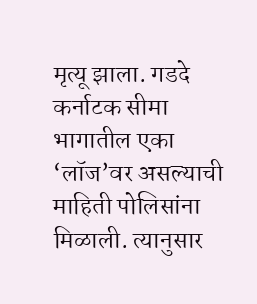मृत्यू झाला. गडदे कर्नाटक सीमा भागातील एका ‘लॉज’वर असल्याची माहिती पोलिसांना मिळाली. त्यानुसार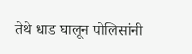तेथे धाड घालून पोलिसांनी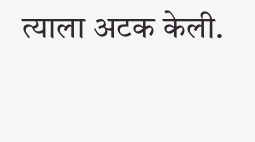त्याला अटक केली.